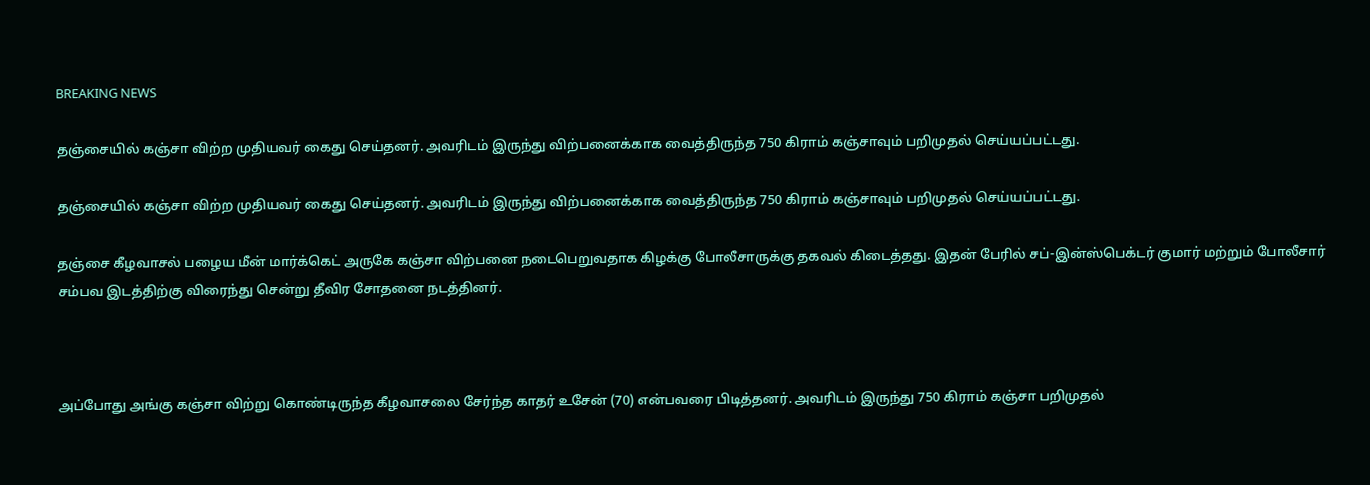BREAKING NEWS

தஞ்சையில் கஞ்சா விற்ற முதியவர் கைது செய்தனர். அவரிடம் இருந்து விற்பனைக்காக வைத்திருந்த 750 கிராம் கஞ்சாவும் பறிமுதல் செய்யப்பட்டது.

தஞ்சையில் கஞ்சா விற்ற முதியவர் கைது செய்தனர். அவரிடம் இருந்து விற்பனைக்காக வைத்திருந்த 750 கிராம் கஞ்சாவும் பறிமுதல் செய்யப்பட்டது.

தஞ்சை கீழவாசல் பழைய மீன் மார்க்கெட் அருகே கஞ்சா விற்பனை நடைபெறுவதாக கிழக்கு போலீசாருக்கு தகவல் கிடைத்தது. இதன் பேரில் சப்-இன்ஸ்பெக்டர் குமார் மற்றும் போலீசார் சம்பவ இடத்திற்கு விரைந்து சென்று தீவிர சோதனை நடத்தினர்.



அப்போது அங்கு கஞ்சா விற்று கொண்டிருந்த கீழவாசலை சேர்ந்த காதர் உசேன் (70) என்பவரை பிடித்தனர். அவரிடம் இருந்து 750 கிராம் கஞ்சா பறிமுதல்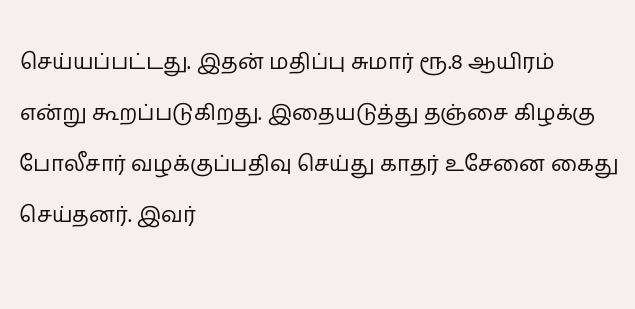செய்யப்பட்டது. இதன் மதிப்பு சுமார் ரூ.8 ஆயிரம் என்று கூறப்படுகிறது. இதையடுத்து தஞ்சை கிழக்கு போலீசார் வழக்குப்பதிவு செய்து காதர் உசேனை கைது செய்தனர். இவர்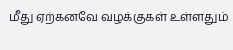மீது ஏற்கனவே வழக்குகள் உள்ளதும்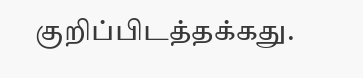குறிப்பிடத்தக்கது.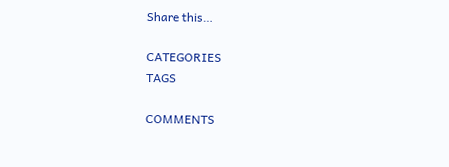Share this…

CATEGORIES
TAGS

COMMENTS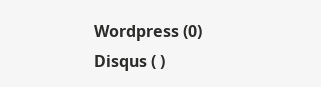Wordpress (0)
Disqus ( )